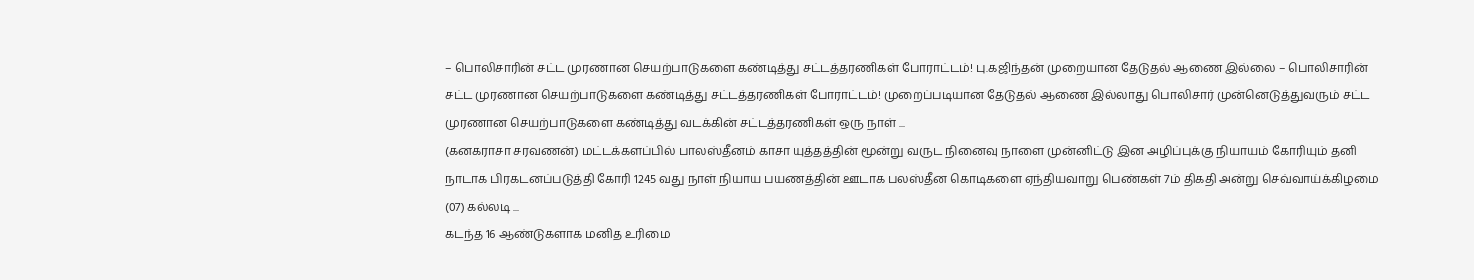– பொலிசாரின் சட்ட முரணான செயற்பாடுகளை கண்டித்து சட்டத்தரணிகள் போராட்டம்! பு.கஜிந்தன் முறையான தேடுதல் ஆணை இல்லை – பொலிசாரின் சட்ட முரணான செயற்பாடுகளை கண்டித்து சட்டத்தரணிகள் போராட்டம்! முறைப்படியான தேடுதல் ஆணை இல்லாது பொலிசார் முன்னெடுத்துவரும் சட்ட முரணான செயற்பாடுகளை கண்டித்து வடக்கின் சட்டத்தரணிகள் ஒரு நாள் ...
(கனகராசா சரவணன்) மட்டக்களப்பில் பாலஸ்தீனம் காசா யுத்தத்தின் மூன்று வருட நினைவு நாளை முன்னிட்டு இன அழிப்புக்கு நியாயம் கோரியும் தனி நாடாக பிரகடனப்படுத்தி கோரி 1245 வது நாள் நியாய பயணத்தின் ஊடாக பலஸ்தீன கொடிகளை ஏந்தியவாறு பெண்கள் 7ம் திகதி அன்று செவ்வாய்க்கிழமை (07) கல்லடி ...
கடந்த 16 ஆண்டுகளாக மனித உரிமை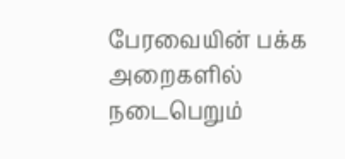பேரவையின் பக்க அறைகளில் நடைபெறும்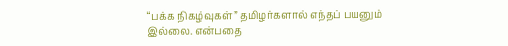“பக்க நிகழ்வுகள்” தமிழர்களால் எந்தப் பயனும் இல்லை. என்பதை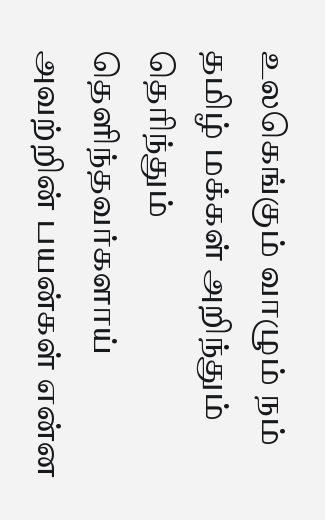உலகெங்கும் வாழும் நம் தமிழ் மக்கள் அறிந்தும் தெரிந்தும் தெளிந்தவர்களாய் அவற்றின் பயன்கள் என்ன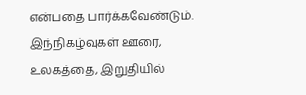என்பதை பார்க்கவேண்டும். இந்நிகழ்வுகள் ஊரை, உலகத்தை, இறுதியில்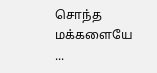சொந்த மக்களையே ...